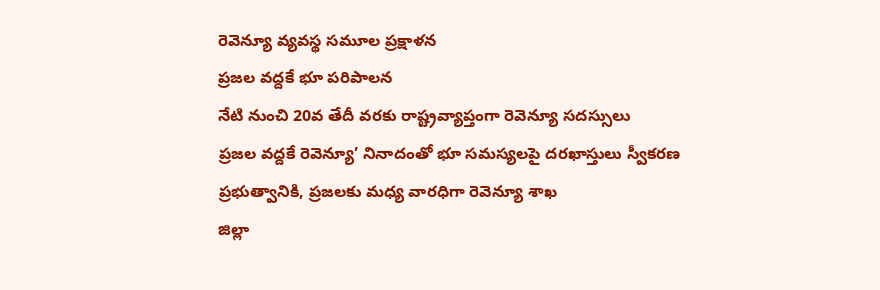రెవెన్యూ వ్యవస్థ సమూల ప్రక్షాళన
ప్రజల వద్దకే భూ పరిపాలన
నేటి నుంచి 20వ తేదీ వరకు రాష్ట్రవ్యాప్తంగా రెవెన్యూ సదస్సులు
ప్రజల వద్దకే రెవెన్యూ’ నినాదంతో భూ సమస్యలపై దరఖాస్తులు స్వీకరణ
ప్రభుత్వానికి, ప్రజలకు మధ్య వారధిగా రెవెన్యూ శాఖ
జిల్లా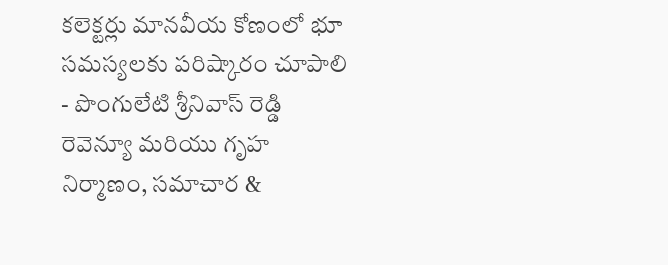కలెక్టర్లు మానవీయ కోణంలో భూ సమస్యలకు పరిష్కారం చూపాలి
- పొంగులేటి శ్రీనివాస్ రెడ్డి
రెవెన్యూ మరియు గృహ నిర్మాణం, సమాచార &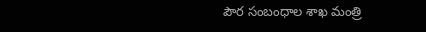పౌర సంబంధాల శాఖ మంత్రి